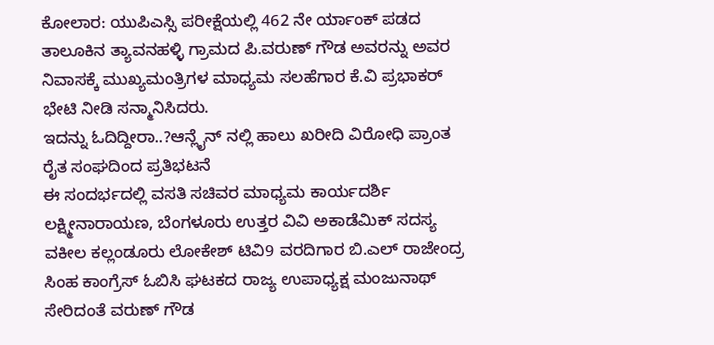ಕೋಲಾರ: ಯುಪಿಎಸ್ಸಿ ಪರೀಕ್ಷೆಯಲ್ಲಿ 462 ನೇ ರ್ಯಾಂಕ್ ಪಡದ ತಾಲೂಕಿನ ತ್ಯಾವನಹಳ್ಳಿ ಗ್ರಾಮದ ಪಿ.ವರುಣ್ ಗೌಡ ಅವರನ್ನು ಅವರ ನಿವಾಸಕ್ಕೆ ಮುಖ್ಯಮಂತ್ರಿಗಳ ಮಾಧ್ಯಮ ಸಲಹೆಗಾರ ಕೆ.ವಿ ಪ್ರಭಾಕರ್ ಭೇಟಿ ನೀಡಿ ಸನ್ಮಾನಿಸಿದರು.
ಇದನ್ನು ಓದಿದ್ದೀರಾ..?ಆನ್ಲೈನ್ ನಲ್ಲಿ ಹಾಲು ಖರೀದಿ ವಿರೋಧಿ ಪ್ರಾಂತ ರೈತ ಸಂಘದಿಂದ ಪ್ರತಿಭಟನೆ
ಈ ಸಂದರ್ಭದಲ್ಲಿ ವಸತಿ ಸಚಿವರ ಮಾಧ್ಯಮ ಕಾರ್ಯದರ್ಶಿ ಲಕ್ಷ್ಮೀನಾರಾಯಣ, ಬೆಂಗಳೂರು ಉತ್ತರ ವಿವಿ ಅಕಾಡೆಮಿಕ್ ಸದಸ್ಯ ವಕೀಲ ಕಲ್ಲಂಡೂರು ಲೋಕೇಶ್ ಟಿವಿ9 ವರದಿಗಾರ ಬಿ.ಎಲ್ ರಾಜೇಂದ್ರ ಸಿಂಹ ಕಾಂಗ್ರೆಸ್ ಓಬಿಸಿ ಘಟಕದ ರಾಜ್ಯ ಉಪಾಧ್ಯಕ್ಷ ಮಂಜುನಾಥ್ ಸೇರಿದಂತೆ ವರುಣ್ ಗೌಡ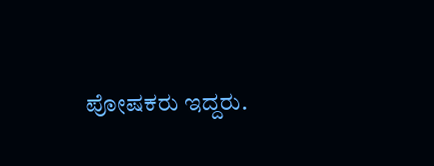ಪೋಷಕರು ಇದ್ದರು.